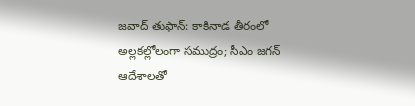జవాద్ తుఫాన్: కాకినాడ తీరంలో అల్లకల్లోలంగా సముద్రం; సీఎం జగన్ ఆదేశాలతో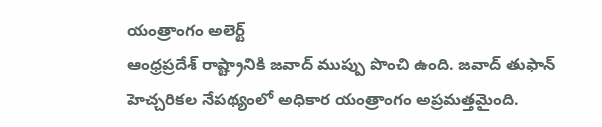యంత్రాంగం అలెర్ట్
ఆంధ్రప్రదేశ్ రాష్ట్రానికి జవాద్ ముప్పు పొంచి ఉంది. జవాద్ తుఫాన్ హెచ్చరికల నేపథ్యంలో అధికార యంత్రాంగం అప్రమత్తమైంది.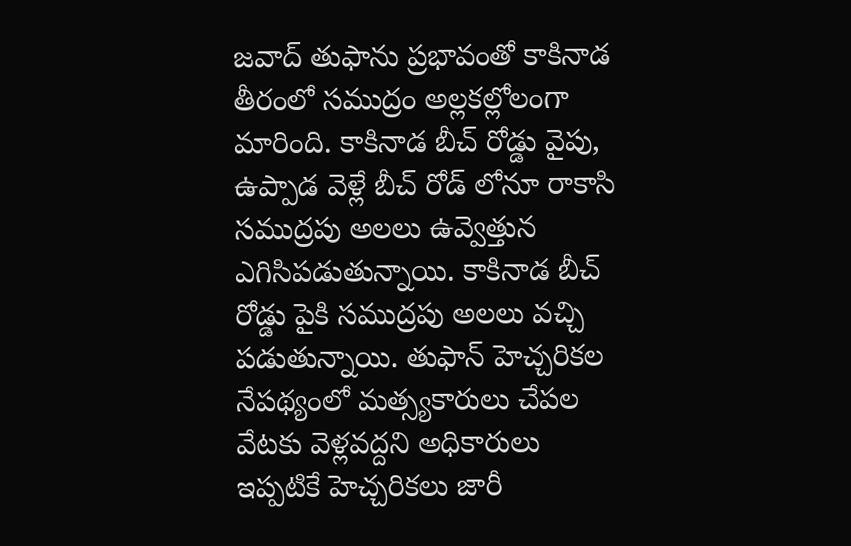జవాద్ తుఫాను ప్రభావంతో కాకినాడ తీరంలో సముద్రం అల్లకల్లోలంగా మారింది. కాకినాడ బీచ్ రోడ్డు వైపు, ఉప్పాడ వెళ్లే బీచ్ రోడ్ లోనూ రాకాసి సముద్రపు అలలు ఉవ్వెత్తున ఎగిసిపడుతున్నాయి. కాకినాడ బీచ్ రోడ్డు పైకి సముద్రపు అలలు వచ్చి పడుతున్నాయి. తుఫాన్ హెచ్చరికల నేపథ్యంలో మత్స్యకారులు చేపల వేటకు వెళ్లవద్దని అధికారులు ఇప్పటికే హెచ్చరికలు జారీ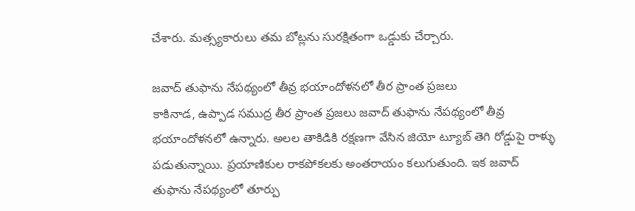చేశారు. మత్స్యకారులు తమ బోట్లను సురక్షితంగా ఒడ్డుకు చేర్చారు.

జవాద్ తుఫాను నేపథ్యంలో తీవ్ర భయాందోళనలో తీర ప్రాంత ప్రజలు
కాకినాడ, ఉప్పాడ సముద్ర తీర ప్రాంత ప్రజలు జవాద్ తుఫాను నేపథ్యంలో తీవ్ర భయాందోళనలో ఉన్నారు. అలల తాకిడికి రక్షణగా వేసిన జియో ట్యూబ్ తెగి రోడ్డుపై రాళ్ళు పడుతున్నాయి. ప్రయాణికుల రాకపోకలకు అంతరాయం కలుగుతుంది. ఇక జవాద్ తుఫాను నేపథ్యంలో తూర్పు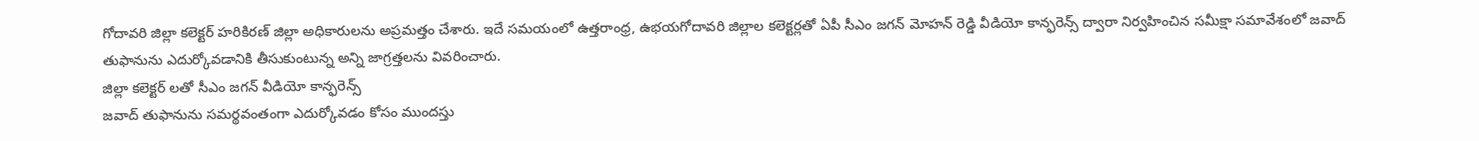గోదావరి జిల్లా కలెక్టర్ హరికిరణ్ జిల్లా అధికారులను అప్రమత్తం చేశారు. ఇదే సమయంలో ఉత్తరాంధ్ర, ఉభయగోదావరి జిల్లాల కలెక్టర్లతో ఏపీ సీఎం జగన్ మోహన్ రెడ్డి వీడియో కాన్ఫరెన్స్ ద్వారా నిర్వహించిన సమీక్షా సమావేశంలో జవాద్ తుఫానును ఎదుర్కోవడానికి తీసుకుంటున్న అన్ని జాగ్రత్తలను వివరించారు.
జిల్లా కలెక్టర్ లతో సీఎం జగన్ వీడియో కాన్ఫరెన్స్
జవాద్ తుఫానును సమర్థవంతంగా ఎదుర్కోవడం కోసం ముందస్తు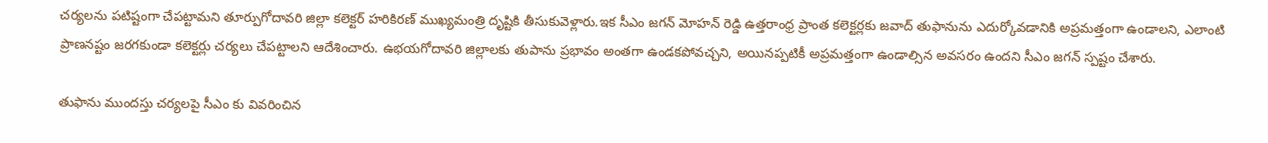చర్యలను పటిష్టంగా చేపట్టామని తూర్పుగోదావరి జిల్లా కలెక్టర్ హరికిరణ్ ముఖ్యమంత్రి దృష్టికి తీసుకువెళ్లారు.ఇక సీఎం జగన్ మోహన్ రెడ్డి ఉత్తరాంధ్ర ప్రాంత కలెక్టర్లకు జవాద్ తుఫానును ఎదుర్కోవడానికి అప్రమత్తంగా ఉండాలని, ఎలాంటి ప్రాణనష్టం జరగకుండా కలెక్టర్లు చర్యలు చేపట్టాలని ఆదేశించారు. ఉభయగోదావరి జిల్లాలకు తుపాను ప్రభావం అంతగా ఉండకపోవచ్చని, అయినప్పటికీ అప్రమత్తంగా ఉండాల్సిన అవసరం ఉందని సీఎం జగన్ స్పష్టం చేశారు.

తుఫాను ముందస్తు చర్యలపై సీఎం కు వివరించిన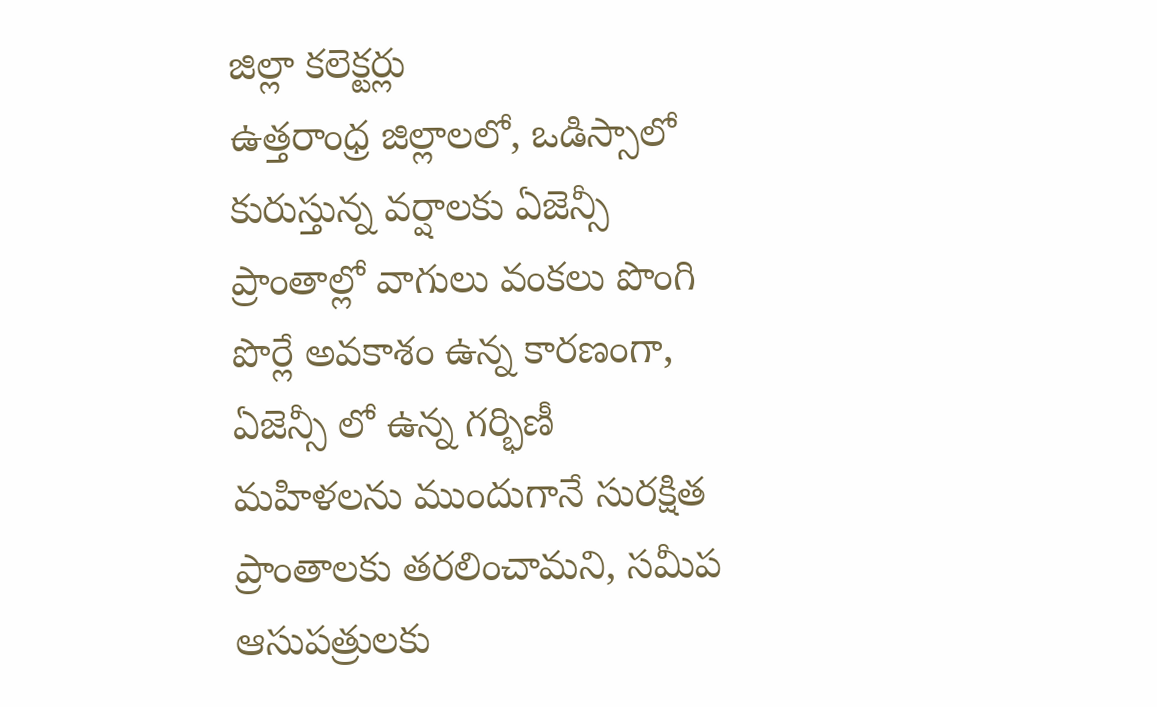జిల్లా కలెక్టర్లు
ఉత్తరాంధ్ర జిల్లాలలో, ఒడిస్సాలో కురుస్తున్న వర్షాలకు ఏజెన్సీ ప్రాంతాల్లో వాగులు వంకలు పొంగి పొర్లే అవకాశం ఉన్న కారణంగా, ఏజెన్సీ లో ఉన్న గర్భిణీ మహిళలను ముందుగానే సురక్షిత ప్రాంతాలకు తరలించామని, సమీప ఆసుపత్రులకు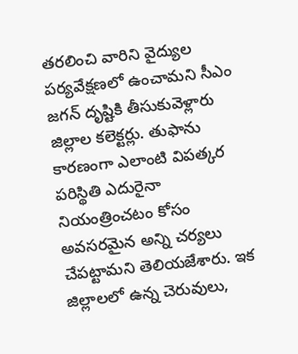తరలించి వారిని వైద్యుల పర్యవేక్షణలో ఉంచామని సీఎం జగన్ దృష్టికి తీసుకువెళ్లారు జిల్లాల కలెక్టర్లు. తుఫాను కారణంగా ఎలాంటి విపత్కర పరిస్థితి ఎదురైనా నియంత్రించటం కోసం అవసరమైన అన్ని చర్యలు చేపట్టామని తెలియజేశారు. ఇక జిల్లాలలో ఉన్న చెరువులు,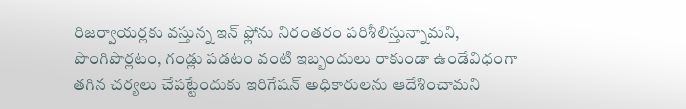రిజర్వాయర్లకు వస్తున్న ఇన్ ఫ్లోను నిరంతరం పరిశీలిస్తున్నామని, పొంగిపొర్లటం, గండ్లు పడటం వంటి ఇబ్బందులు రాకుండా ఉండేవిధంగా తగిన చర్యలు చేపట్టేందుకు ఇరిగేషన్ అధికారులను ఆదేశించామని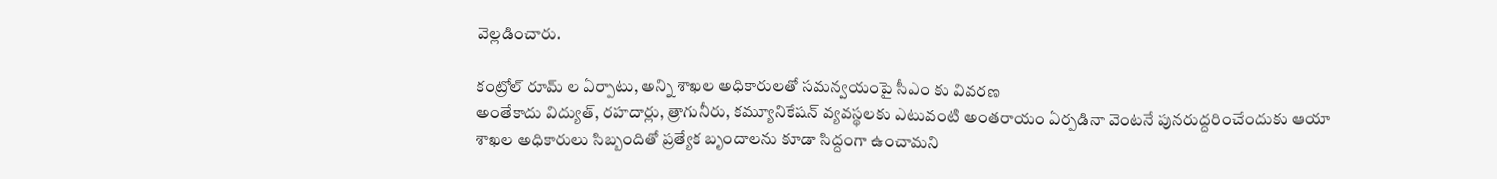వెల్లడించారు.

కంట్రోల్ రూమ్ ల ఏర్పాటు, అన్ని శాఖల అధికారులతో సమన్వయంపై సీఎం కు వివరణ
అంతేకాదు విద్యుత్, రహదార్లు, త్రాగునీరు, కమ్యూనికేషన్ వ్యవస్థలకు ఎటువంటి అంతరాయం ఏర్పడినా వెంటనే పునరుద్దరించేందుకు ఆయా శాఖల అధికారులు సిబ్బందితో ప్రత్యేక బృందాలను కూడా సిద్దంగా ఉంచామని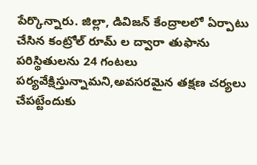పేర్కొన్నారు. జిల్లా, డివిజన్ కేంద్రాలలో ఏర్పాటు చేసిన కంట్రోల్ రూమ్ ల ద్వారా తుఫాను పరిస్థితులను 24 గంటలు పర్యవేక్షిస్తున్నామని,అవసరమైన తక్షణ చర్యలు చేపట్టేందుకు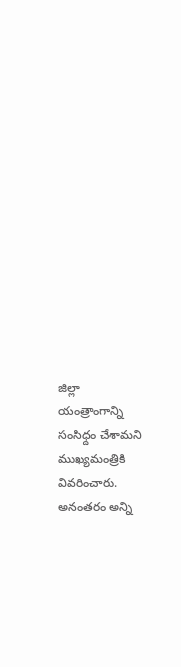జిల్లా యంత్రాంగాన్ని సంసిధ్దం చేశామని ముఖ్యమంత్రికి వివరించారు.
అనంతరం అన్ని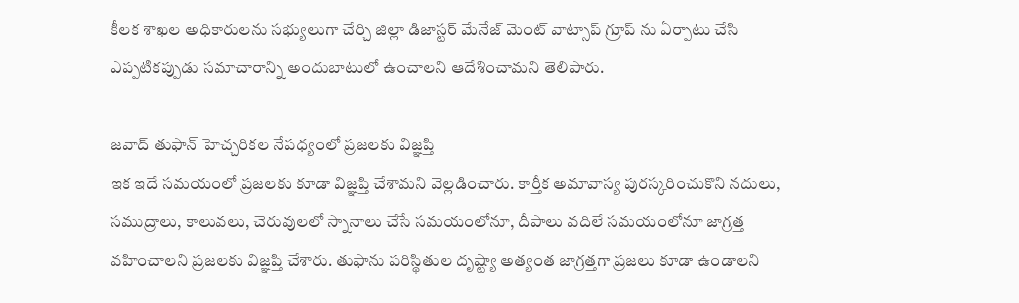కీలక శాఖల అధికారులను సభ్యులుగా చేర్చి జిల్లా డిజాస్టర్ మేనేజ్ మెంట్ వాట్సాప్ గ్రూప్ ను ఏర్పాటు చేసి ఎప్పటికప్పుడు సమాచారాన్ని అందుబాటులో ఉంచాలని ఆదేశించామని తెలిపారు.

జవాద్ తుఫాన్ హెచ్చరికల నేపధ్యంలో ప్రజలకు విజ్ఞప్తి
ఇక ఇదే సమయంలో ప్రజలకు కూడా విజ్ఞప్తి చేశామని వెల్లడించారు. కార్తీక అమావాస్య పురస్కరించుకొని నదులు, సముద్రాలు, కాలువలు, చెరువులలో స్నానాలు చేసే సమయంలోనూ, దీపాలు వదిలే సమయంలోనూ జాగ్రత్త వహించాలని ప్రజలకు విజ్ఞప్తి చేశారు. తుఫాను పరిస్థితుల దృష్ట్యా అత్యంత జాగ్రత్తగా ప్రజలు కూడా ఉండాలని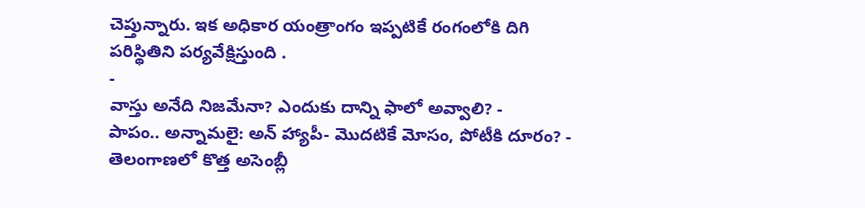చెప్తున్నారు. ఇక అధికార యంత్రాంగం ఇప్పటికే రంగంలోకి దిగి పరిస్థితిని పర్యవేక్షిస్తుంది .
-
వాస్తు అనేది నిజమేనా? ఎందుకు దాన్ని ఫాలో అవ్వాలి? -
పాపం.. అన్నామలై: అన్ హ్యాపీ- మొదటికే మోసం, పోటీకి దూరం? -
తెలంగాణలో కొత్త అసెంబ్లీ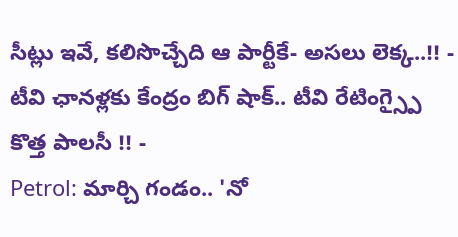సీట్లు ఇవే, కలిసొచ్చేది ఆ పార్టీకే- అసలు లెక్క..!! -
టీవి ఛానళ్లకు కేంద్రం బిగ్ షాక్.. టీవి రేటింగ్స్పై కొత్త పాలసీ !! -
Petrol: మార్చి గండం.. 'నో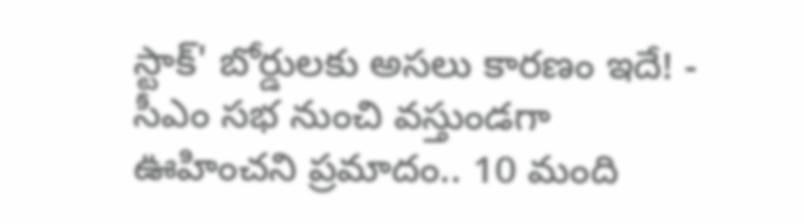స్టాక్' బోర్డులకు అసలు కారణం ఇదే! -
సీఎం సభ నుంచి వస్తుండగా ఊహించని ప్రమాదం.. 10 మంది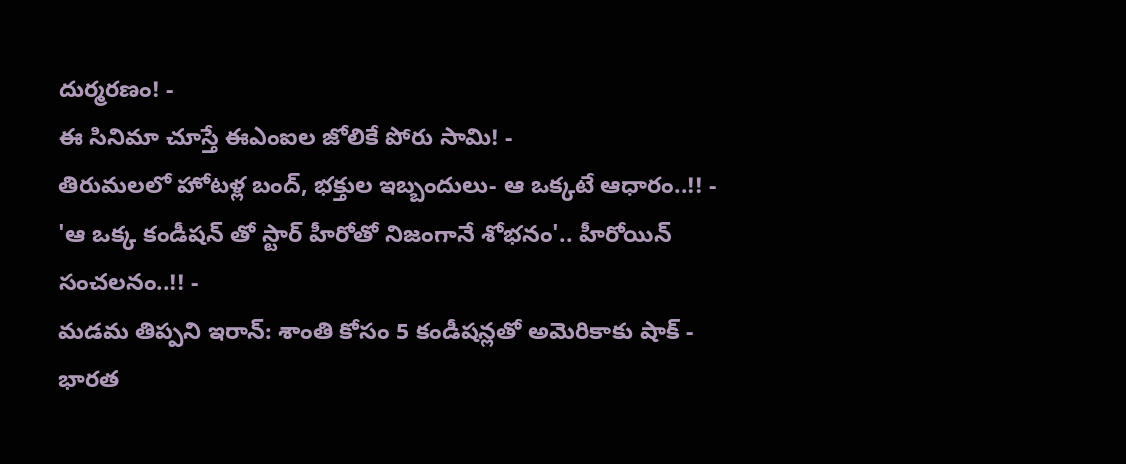దుర్మరణం! -
ఈ సినిమా చూస్తే ఈఎంఐల జోలికే పోరు సామి! -
తిరుమలలో హోటళ్ల బంద్, భక్తుల ఇబ్బందులు- ఆ ఒక్కటే ఆధారం..!! -
'ఆ ఒక్క కండీషన్ తో స్టార్ హీరోతో నిజంగానే శోభనం'.. హీరోయిన్ సంచలనం..!! -
మడమ తిప్పని ఇరాన్: శాంతి కోసం 5 కండీషన్లతో అమెరికాకు షాక్ -
భారత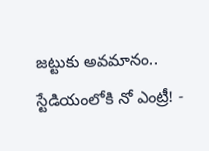జట్టుకు అవమానం.. స్టేడియంలోకి నో ఎంట్రీ! -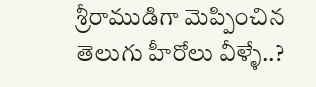శ్రీరాముడిగా మెప్పించిన తెలుగు హీరోలు వీళ్ళే..?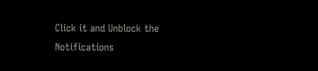Click it and Unblock the Notifications